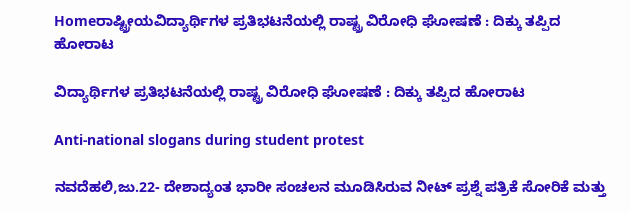Homeರಾಷ್ಟ್ರೀಯವಿದ್ಯಾರ್ಥಿಗಳ ಪ್ರತಿಭಟನೆಯಲ್ಲಿ ರಾಷ್ಟ್ರ ವಿರೋಧಿ ಘೋಷಣೆ : ದಿಕ್ಕು ತಪ್ಪಿದ ಹೋರಾಟ

ವಿದ್ಯಾರ್ಥಿಗಳ ಪ್ರತಿಭಟನೆಯಲ್ಲಿ ರಾಷ್ಟ್ರ ವಿರೋಧಿ ಘೋಷಣೆ : ದಿಕ್ಕು ತಪ್ಪಿದ ಹೋರಾಟ

Anti-national slogans during student protest

ನವದೆಹಲಿ,ಜು.22- ದೇಶಾದ್ಯಂತ ಭಾರೀ ಸಂಚಲನ ಮೂಡಿಸಿರುವ ನೀಟ್‌‍ ಪ್ರಶ್ನೆ ಪತ್ರಿಕೆ ಸೋರಿಕೆ ಮತ್ತು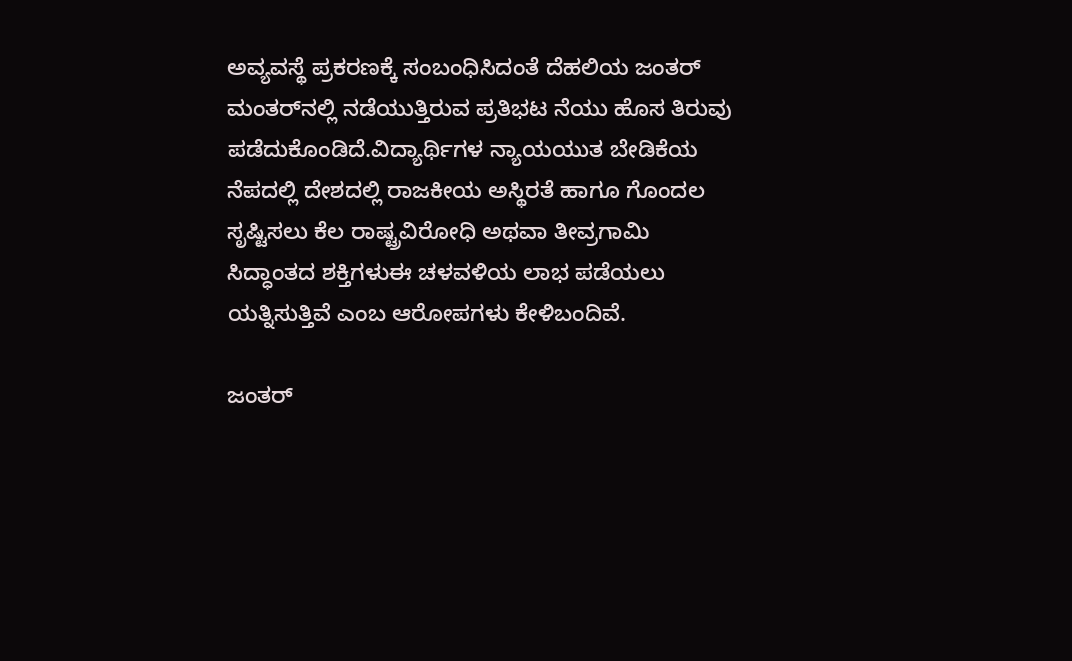ಅವ್ಯವಸ್ಥೆ ಪ್ರಕರಣಕ್ಕೆ ಸಂಬಂಧಿಸಿದಂತೆ ದೆಹಲಿಯ ಜಂತರ್‌ ಮಂತರ್‌ನಲ್ಲಿ ನಡೆಯುತ್ತಿರುವ ಪ್ರತಿಭಟ ನೆಯು ಹೊಸ ತಿರುವು ಪಡೆದುಕೊಂಡಿದೆ.ವಿದ್ಯಾರ್ಥಿಗಳ ನ್ಯಾಯಯುತ ಬೇಡಿಕೆಯ ನೆಪದಲ್ಲಿ ದೇಶದಲ್ಲಿ ರಾಜಕೀಯ ಅಸ್ಥಿರತೆ ಹಾಗೂ ಗೊಂದಲ ಸೃಷ್ಟಿಸಲು ಕೆಲ ರಾಷ್ಟ್ರವಿರೋಧಿ ಅಥವಾ ತೀವ್ರಗಾಮಿ ಸಿದ್ಧಾಂತದ ಶಕ್ತಿಗಳುಈ ಚಳವಳಿಯ ಲಾಭ ಪಡೆಯಲು ಯತ್ನಿಸುತ್ತಿವೆ ಎಂಬ ಆರೋಪಗಳು ಕೇಳಿಬಂದಿವೆ.

ಜಂತರ್‌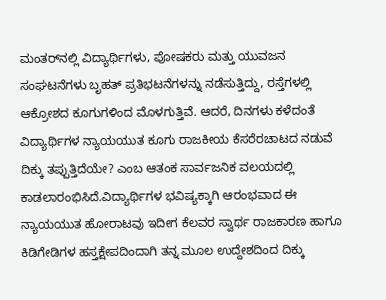ಮಂತರ್‌ನಲ್ಲಿ ವಿದ್ಯಾರ್ಥಿಗಳು, ಪೋಷಕರು ಮತ್ತು ಯುವಜನ ಸಂಘಟನೆಗಳು ಬೃಹತ್‌ ಪ್ರತಿಭಟನೆಗಳನ್ನು ನಡೆಸುತ್ತಿದ್ದು, ರಸ್ತೆಗಳಲ್ಲಿ ಆಕ್ರೋಶದ ಕೂಗುಗಳಿಂದ ಮೊಳಗುತ್ತಿವೆ. ಆದರೆ, ದಿನಗಳು ಕಳೆದಂತೆ ವಿದ್ಯಾರ್ಥಿಗಳ ನ್ಯಾಯಯುತ ಕೂಗು ರಾಜಕೀಯ ಕೆಸರೆರಚಾಟದ ನಡುವೆ ದಿಕ್ಕು ತಪ್ಪುತ್ತಿದೆಯೇ? ಎಂಬ ಆತಂಕ ಸಾರ್ವಜನಿಕ ವಲಯದಲ್ಲಿ ಕಾಡಲಾರಂಭಿಸಿದೆ.ವಿದ್ಯಾರ್ಥಿಗಳ ಭವಿಷ್ಯಕ್ಕಾಗಿ ಆರಂಭವಾದ ಈ ನ್ಯಾಯಯುತ ಹೋರಾಟವು ಇದೀಗ ಕೆಲವರ ಸ್ವಾರ್ಥ ರಾಜಕಾರಣ ಹಾಗೂ ಕಿಡಿಗೇಡಿಗಳ ಹಸ್ತಕ್ಷೇಪದಿಂದಾಗಿ ತನ್ನ ಮೂಲ ಉದ್ದೇಶದಿಂದ ದಿಕ್ಕು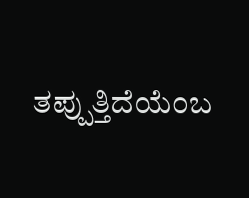ತಪ್ಪುತ್ತಿದೆಯೆಂಬ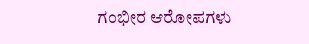ಗಂಭೀರ ಆರೋಪಗಳು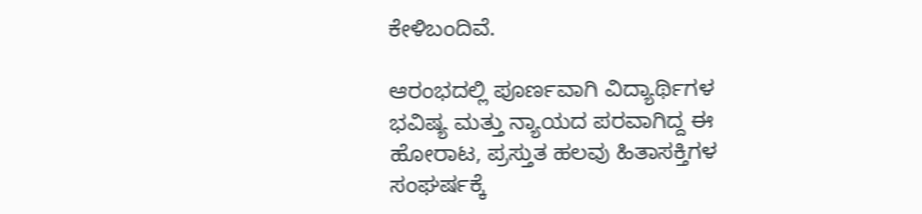ಕೇಳಿಬಂದಿವೆ.

ಆರಂಭದಲ್ಲಿ ಪೂರ್ಣವಾಗಿ ವಿದ್ಯಾರ್ಥಿಗಳ ಭವಿಷ್ಯ ಮತ್ತು ನ್ಯಾಯದ ಪರವಾಗಿದ್ದ ಈ ಹೋರಾಟ, ಪ್ರಸ್ತುತ ಹಲವು ಹಿತಾಸಕ್ತಿಗಳ ಸಂಘರ್ಷಕ್ಕೆ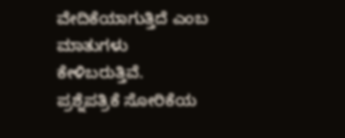ವೇದಿಕೆಯಾಗುತ್ತಿದೆ ಎಂಬ ಮಾತುಗಳು ಕೇಳಿಬರುತ್ತಿವೆ.
ಪ್ರಶ್ನೆಪತ್ರಿಕೆ ಸೋರಿಕೆಯ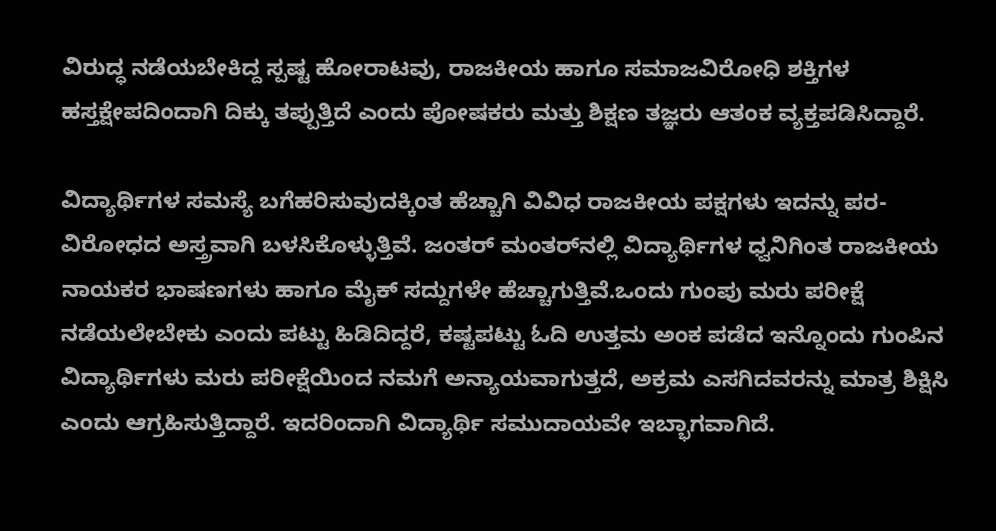ವಿರುದ್ಧ ನಡೆಯಬೇಕಿದ್ದ ಸ್ಪಷ್ಟ ಹೋರಾಟವು, ರಾಜಕೀಯ ಹಾಗೂ ಸಮಾಜವಿರೋಧಿ ಶಕ್ತಿಗಳ ಹಸ್ತಕ್ಷೇಪದಿಂದಾಗಿ ದಿಕ್ಕು ತಪ್ಪುತ್ತಿದೆ ಎಂದು ಪೋಷಕರು ಮತ್ತು ಶಿಕ್ಷಣ ತಜ್ಞರು ಆತಂಕ ವ್ಯಕ್ತಪಡಿಸಿದ್ದಾರೆ.

ವಿದ್ಯಾರ್ಥಿಗಳ ಸಮಸ್ಯೆ ಬಗೆಹರಿಸುವುದಕ್ಕಿಂತ ಹೆಚ್ಚಾಗಿ ವಿವಿಧ ರಾಜಕೀಯ ಪಕ್ಷಗಳು ಇದನ್ನು ಪರ-ವಿರೋಧದ ಅಸ್ತ್ರವಾಗಿ ಬಳಸಿಕೊಳ್ಳುತ್ತಿವೆ. ಜಂತರ್‌ ಮಂತರ್‌ನಲ್ಲಿ ವಿದ್ಯಾರ್ಥಿಗಳ ಧ್ವನಿಗಿಂತ ರಾಜಕೀಯ ನಾಯಕರ ಭಾಷಣಗಳು ಹಾಗೂ ಮೈಕ್‌ ಸದ್ದುಗಳೇ ಹೆಚ್ಚಾಗುತ್ತಿವೆ.ಒಂದು ಗುಂಪು ಮರು ಪರೀಕ್ಷೆ ನಡೆಯಲೇಬೇಕು ಎಂದು ಪಟ್ಟು ಹಿಡಿದಿದ್ದರೆ, ಕಷ್ಟಪಟ್ಟು ಓದಿ ಉತ್ತಮ ಅಂಕ ಪಡೆದ ಇನ್ನೊಂದು ಗುಂಪಿನ ವಿದ್ಯಾರ್ಥಿಗಳು ಮರು ಪರೀಕ್ಷೆಯಿಂದ ನಮಗೆ ಅನ್ಯಾಯವಾಗುತ್ತದೆ, ಅಕ್ರಮ ಎಸಗಿದವರನ್ನು ಮಾತ್ರ ಶಿಕ್ಷಿಸಿ ಎಂದು ಆಗ್ರಹಿಸುತ್ತಿದ್ದಾರೆ. ಇದರಿಂದಾಗಿ ವಿದ್ಯಾರ್ಥಿ ಸಮುದಾಯವೇ ಇಬ್ಭಾಗವಾಗಿದೆ.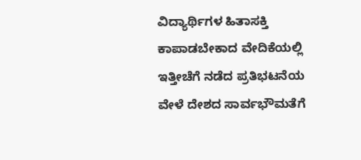ವಿದ್ಯಾರ್ಥಿಗಳ ಹಿತಾಸಕ್ತಿ ಕಾಪಾಡಬೇಕಾದ ವೇದಿಕೆಯಲ್ಲಿ ಇತ್ತೀಚೆಗೆ ನಡೆದ ಪ್ರತಿಭಟನೆಯ ವೇಳೆ ದೇಶದ ಸಾರ್ವಭೌಮತೆಗೆ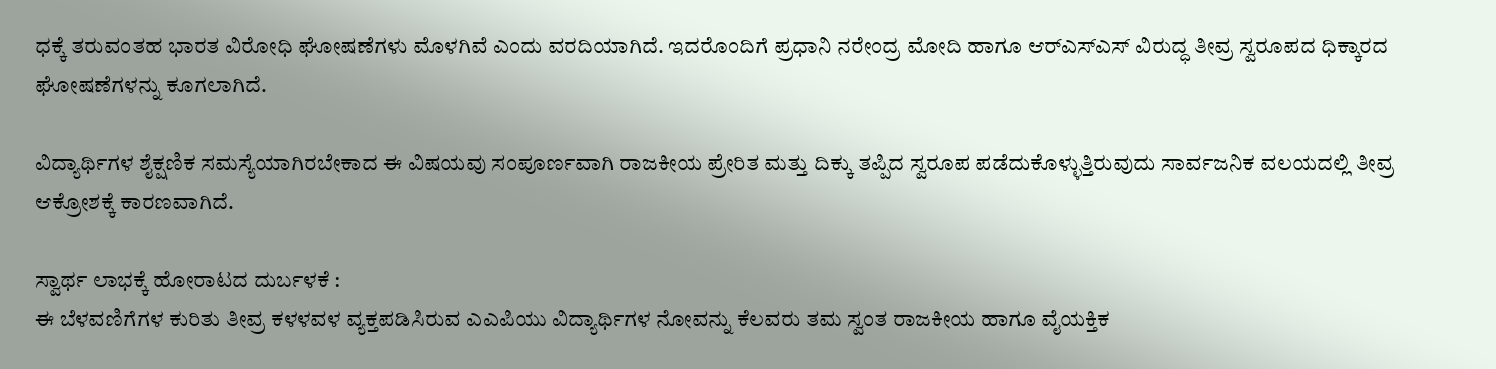ಧಕ್ಕೆ ತರುವಂತಹ ಭಾರತ ವಿರೋಧಿ ಘೋಷಣೆಗಳು ಮೊಳಗಿವೆ ಎಂದು ವರದಿಯಾಗಿದೆ. ಇದರೊಂದಿಗೆ ಪ್ರಧಾನಿ ನರೇಂದ್ರ ಮೋದಿ ಹಾಗೂ ಆರ್‌ಎಸ್‌‍ಎಸ್‌‍ ವಿರುದ್ಧ ತೀವ್ರ ಸ್ವರೂಪದ ಧಿಕ್ಕಾರದ ಘೋಷಣೆಗಳನ್ನು ಕೂಗಲಾಗಿದೆ.

ವಿದ್ಯಾರ್ಥಿಗಳ ಶೈಕ್ಷಣಿಕ ಸಮಸ್ಯೆಯಾಗಿರಬೇಕಾದ ಈ ವಿಷಯವು ಸಂಪೂರ್ಣವಾಗಿ ರಾಜಕೀಯ ಪ್ರೇರಿತ ಮತ್ತು ದಿಕ್ಕು ತಪ್ಪಿದ ಸ್ವರೂಪ ಪಡೆದುಕೊಳ್ಳುತ್ತಿರುವುದು ಸಾರ್ವಜನಿಕ ವಲಯದಲ್ಲಿ ತೀವ್ರ ಆಕ್ರೋಶಕ್ಕೆ ಕಾರಣವಾಗಿದೆ.

ಸ್ವಾರ್ಥ ಲಾಭಕ್ಕೆ ಹೋರಾಟದ ದುರ್ಬಳಕೆ :
ಈ ಬೆಳವಣಿಗೆಗಳ ಕುರಿತು ತೀವ್ರ ಕಳಳವಳ ವ್ಯಕ್ತಪಡಿಸಿರುವ ಎಎಪಿಯು ವಿದ್ಯಾರ್ಥಿಗಳ ನೋವನ್ನು ಕೆಲವರು ತಮ ಸ್ವಂತ ರಾಜಕೀಯ ಹಾಗೂ ವೈಯಕ್ತಿಕ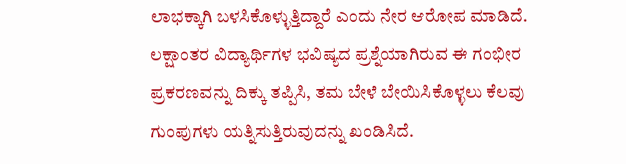ಲಾಭಕ್ಕಾಗಿ ಬಳಸಿಕೊಳ್ಳುತ್ತಿದ್ದಾರೆ ಎಂದು ನೇರ ಆರೋಪ ಮಾಡಿದೆ. ಲಕ್ಷಾಂತರ ವಿದ್ಯಾರ್ಥಿಗಳ ಭವಿಷ್ಯದ ಪ್ರಶ್ನೆಯಾಗಿರುವ ಈ ಗಂಭೀರ ಪ್ರಕರಣವನ್ನು ದಿಕ್ಕು ತಪ್ಪಿಸಿ, ತಮ ಬೇಳೆ ಬೇಯಿಸಿಕೊಳ್ಳಲು ಕೆಲವು ಗುಂಪುಗಳು ಯತ್ನಿಸುತ್ತಿರುವುದನ್ನು ಖಂಡಿಸಿದೆ.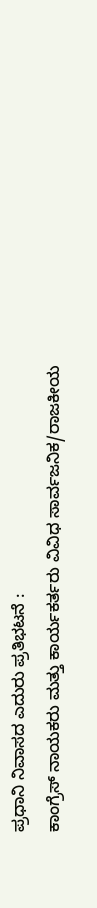ಪ್ರಧಾನಿ ನಿವಾಸದ ಎದುರು ಪ್ರತಿಭಟನೆ :
ಕಾಂಗ್ರೆಸ್‌‍ ನಾಯಕರು ಮತ್ತು ಕಾರ್ಯಕರ್ತರು ವಿವಿಧ ಸಾರ್ವಜನಿಕ/ರಾಜಕೀಯ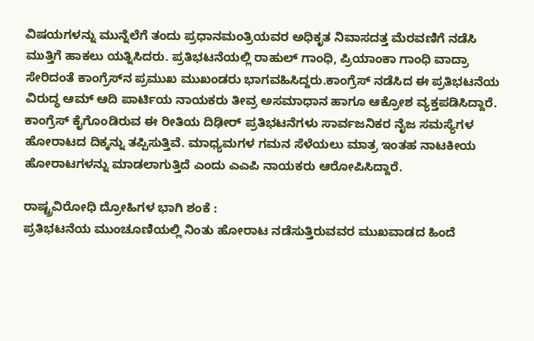ವಿಷಯಗಳನ್ನು ಮುನ್ನೆಲೆಗೆ ತಂದು ಪ್ರಧಾನಮಂತ್ರಿಯವರ ಅಧಿಕೃತ ನಿವಾಸದತ್ತ ಮೆರವಣಿಗೆ ನಡೆಸಿ ಮುತ್ತಿಗೆ ಹಾಕಲು ಯತ್ನಿಸಿದರು. ಪ್ರತಿಭಟನೆಯಲ್ಲಿ ರಾಹುಲ್‌ ಗಾಂಧಿ, ಪ್ರಿಯಾಂಕಾ ಗಾಂಧಿ ವಾದ್ರಾ ಸೇರಿದಂತೆ ಕಾಂಗ್ರೆಸ್‌‍ನ ಪ್ರಮುಖ ಮುಖಂಡರು ಭಾಗವಹಿಸಿದ್ದರು.ಕಾಂಗ್ರೆಸ್‌‍ ನಡೆಸಿದ ಈ ಪ್ರತಿಭಟನೆಯ ವಿರುದ್ಧ ಆಮ್‌ ಆದಿ ಪಾರ್ಟಿಯ ನಾಯಕರು ತೀವ್ರ ಅಸಮಾಧಾನ ಹಾಗೂ ಆಕ್ರೋಶ ವ್ಯಕ್ತಪಡಿಸಿದ್ದಾರೆ. ಕಾಂಗ್ರೆಸ್‌‍ ಕೈಗೊಂಡಿರುವ ಈ ರೀತಿಯ ದಿಢೀರ್‌ ಪ್ರತಿಭಟನೆಗಳು ಸಾರ್ವಜನಿಕರ ನೈಜ ಸಮಸ್ಯೆಗಳ ಹೋರಾಟದ ದಿಕ್ಕನ್ನು ತಪ್ಪಿಸುತ್ತಿವೆ. ಮಾಧ್ಯಮಗಳ ಗಮನ ಸೆಳೆಯಲು ಮಾತ್ರ ಇಂತಹ ನಾಟಕೀಯ ಹೋರಾಟಗಳನ್ನು ಮಾಡಲಾಗುತ್ತಿದೆ ಎಂದು ಎಎಪಿ ನಾಯಕರು ಆರೋಪಿಸಿದ್ದಾರೆ.

ರಾಷ್ಟ್ರವಿರೋಧಿ ದ್ರೋಹಿಗಳ ಭಾಗಿ ಶಂಕೆ :
ಪ್ರತಿಭಟನೆಯ ಮುಂಚೂಣಿಯಲ್ಲಿ ನಿಂತು ಹೋರಾಟ ನಡೆಸುತ್ತಿರುವವರ ಮುಖವಾಡದ ಹಿಂದೆ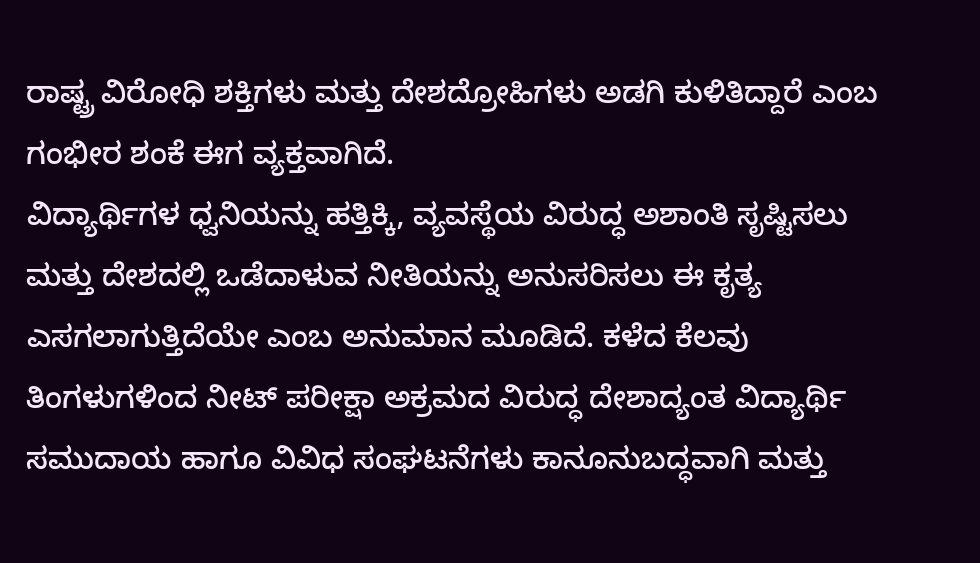ರಾಷ್ಟ್ರ ವಿರೋಧಿ ಶಕ್ತಿಗಳು ಮತ್ತು ದೇಶದ್ರೋಹಿಗಳು ಅಡಗಿ ಕುಳಿತಿದ್ದಾರೆ ಎಂಬ ಗಂಭೀರ ಶಂಕೆ ಈಗ ವ್ಯಕ್ತವಾಗಿದೆ.
ವಿದ್ಯಾರ್ಥಿಗಳ ಧ್ವನಿಯನ್ನು ಹತ್ತಿಕ್ಕಿ, ವ್ಯವಸ್ಥೆಯ ವಿರುದ್ಧ ಅಶಾಂತಿ ಸೃಷ್ಟಿಸಲು ಮತ್ತು ದೇಶದಲ್ಲಿ ಒಡೆದಾಳುವ ನೀತಿಯನ್ನು ಅನುಸರಿಸಲು ಈ ಕೃತ್ಯ ಎಸಗಲಾಗುತ್ತಿದೆಯೇ ಎಂಬ ಅನುಮಾನ ಮೂಡಿದೆ. ಕಳೆದ ಕೆಲವು ತಿಂಗಳುಗಳಿಂದ ನೀಟ್‌ ಪರೀಕ್ಷಾ ಅಕ್ರಮದ ವಿರುದ್ಧ ದೇಶಾದ್ಯಂತ ವಿದ್ಯಾರ್ಥಿ ಸಮುದಾಯ ಹಾಗೂ ವಿವಿಧ ಸಂಘಟನೆಗಳು ಕಾನೂನುಬದ್ಧವಾಗಿ ಮತ್ತು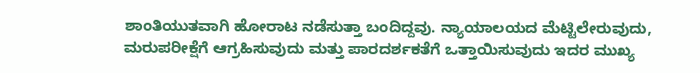ಶಾಂತಿಯುತವಾಗಿ ಹೋರಾಟ ನಡೆಸುತ್ತಾ ಬಂದಿದ್ದವು. ನ್ಯಾಯಾಲಯದ ಮೆಟ್ಟಿಲೇರುವುದು, ಮರುಪರೀಕ್ಷೆಗೆ ಆಗ್ರಹಿಸುವುದು ಮತ್ತು ಪಾರದರ್ಶಕತೆಗೆ ಒತ್ತಾಯಿಸುವುದು ಇದರ ಮುಖ್ಯ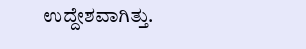ಉದ್ದೇಶವಾಗಿತ್ತು.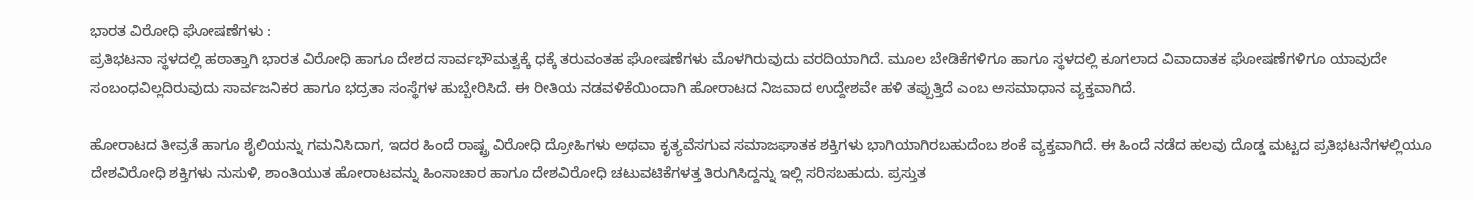ಭಾರತ ವಿರೋಧಿ ಘೋಷಣೆಗಳು :
ಪ್ರತಿಭಟನಾ ಸ್ಥಳದಲ್ಲಿ ಹಠಾತ್ತಾಗಿ ಭಾರತ ವಿರೋಧಿ ಹಾಗೂ ದೇಶದ ಸಾರ್ವಭೌಮತ್ವಕ್ಕೆ ಧಕ್ಕೆ ತರುವಂತಹ ಘೋಷಣೆಗಳು ಮೊಳಗಿರುವುದು ವರದಿಯಾಗಿದೆ. ಮೂಲ ಬೇಡಿಕೆಗಳಿಗೂ ಹಾಗೂ ಸ್ಥಳದಲ್ಲಿ ಕೂಗಲಾದ ವಿವಾದಾತಕ ಘೋಷಣೆಗಳಿಗೂ ಯಾವುದೇ ಸಂಬಂಧವಿಲ್ಲದಿರುವುದು ಸಾರ್ವಜನಿಕರ ಹಾಗೂ ಭದ್ರತಾ ಸಂಸ್ಥೆಗಳ ಹುಬ್ಬೇರಿಸಿದೆ. ಈ ರೀತಿಯ ನಡವಳಿಕೆಯಿಂದಾಗಿ ಹೋರಾಟದ ನಿಜವಾದ ಉದ್ದೇಶವೇ ಹಳಿ ತಪ್ಪುತ್ತಿದೆ ಎಂಬ ಅಸಮಾಧಾನ ವ್ಯಕ್ತವಾಗಿದೆ.

ಹೋರಾಟದ ತೀವ್ರತೆ ಹಾಗೂ ಶೈಲಿಯನ್ನು ಗಮನಿಸಿದಾಗ, ಇದರ ಹಿಂದೆ ರಾಷ್ಟ್ರ ವಿರೋಧಿ ದ್ರೋಹಿಗಳು ಅಥವಾ ಕೃತ್ಯವೆಸಗುವ ಸಮಾಜಘಾತಕ ಶಕ್ತಿಗಳು ಭಾಗಿಯಾಗಿರಬಹುದೆಂಬ ಶಂಕೆ ವ್ಯಕ್ತವಾಗಿದೆ. ಈ ಹಿಂದೆ ನಡೆದ ಹಲವು ದೊಡ್ಡ ಮಟ್ಟದ ಪ್ರತಿಭಟನೆಗಳಲ್ಲಿಯೂ ದೇಶವಿರೋಧಿ ಶಕ್ತಿಗಳು ನುಸುಳಿ, ಶಾಂತಿಯುತ ಹೋರಾಟವನ್ನು ಹಿಂಸಾಚಾರ ಹಾಗೂ ದೇಶವಿರೋಧಿ ಚಟುವಟಿಕೆಗಳತ್ತ ತಿರುಗಿಸಿದ್ದನ್ನು ಇಲ್ಲಿ ಸರಿಸಬಹುದು. ಪ್ರಸ್ತುತ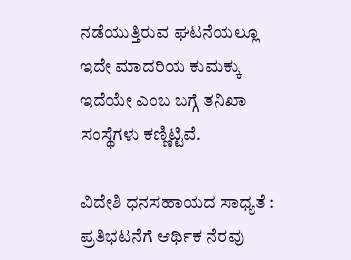ನಡೆಯುತ್ತಿರುವ ಘಟನೆಯಲ್ಲೂ ಇದೇ ಮಾದರಿಯ ಕುಮಕ್ಕು ಇದೆಯೇ ಎಂಬ ಬಗ್ಗೆ ತನಿಖಾ ಸಂಸ್ಥೆಗಳು ಕಣ್ಣಿಟ್ಟಿವೆ.

ವಿದೇಶಿ ಧನಸಹಾಯದ ಸಾಧ್ಯತೆ :
ಪ್ರತಿಭಟನೆಗೆ ಆರ್ಥಿಕ ನೆರವು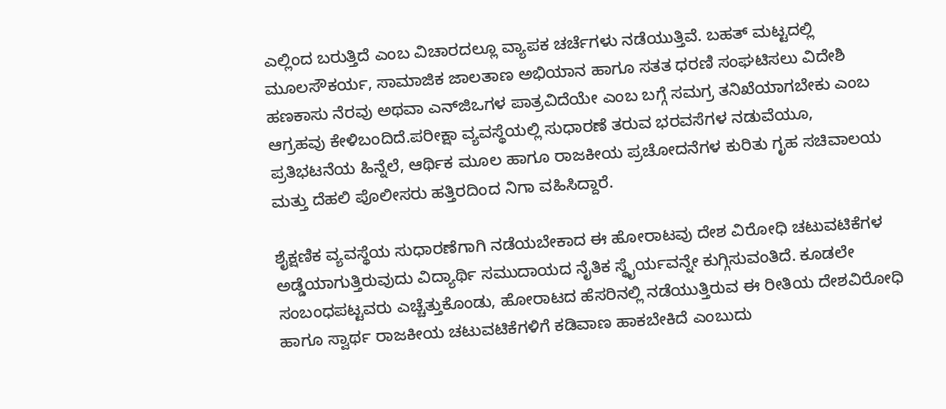ಎಲ್ಲಿಂದ ಬರುತ್ತಿದೆ ಎಂಬ ವಿಚಾರದಲ್ಲೂ ವ್ಯಾಪಕ ಚರ್ಚೆಗಳು ನಡೆಯುತ್ತಿವೆ. ಬಹತ್‌ ಮಟ್ಟದಲ್ಲಿ ಮೂಲಸೌಕರ್ಯ, ಸಾಮಾಜಿಕ ಜಾಲತಾಣ ಅಭಿಯಾನ ಹಾಗೂ ಸತತ ಧರಣಿ ಸಂಘಟಿಸಲು ವಿದೇಶಿ ಹಣಕಾಸು ನೆರವು ಅಥವಾ ಎನ್‌ಜಿಒಗಳ ಪಾತ್ರವಿದೆಯೇ ಎಂಬ ಬಗ್ಗೆ ಸಮಗ್ರ ತನಿಖೆಯಾಗಬೇಕು ಎಂಬ ಆಗ್ರಹವು ಕೇಳಿಬಂದಿದೆ.ಪರೀಕ್ಷಾ ವ್ಯವಸ್ಥೆಯಲ್ಲಿ ಸುಧಾರಣೆ ತರುವ ಭರವಸೆಗಳ ನಡುವೆಯೂ, ಪ್ರತಿಭಟನೆಯ ಹಿನ್ನೆಲೆ, ಆರ್ಥಿಕ ಮೂಲ ಹಾಗೂ ರಾಜಕೀಯ ಪ್ರಚೋದನೆಗಳ ಕುರಿತು ಗೃಹ ಸಚಿವಾಲಯ ಮತ್ತು ದೆಹಲಿ ಪೊಲೀಸರು ಹತ್ತಿರದಿಂದ ನಿಗಾ ವಹಿಸಿದ್ದಾರೆ.

ಶೈಕ್ಷಣಿಕ ವ್ಯವಸ್ಥೆಯ ಸುಧಾರಣೆಗಾಗಿ ನಡೆಯಬೇಕಾದ ಈ ಹೋರಾಟವು ದೇಶ ವಿರೋಧಿ ಚಟುವಟಿಕೆಗಳ ಅಡ್ಡೆಯಾಗುತ್ತಿರುವುದು ವಿದ್ಯಾರ್ಥಿ ಸಮುದಾಯದ ನೈತಿಕ ಸ್ಥೈರ್ಯವನ್ನೇ ಕುಗ್ಗಿಸುವಂತಿದೆ. ಕೂಡಲೇ ಸಂಬಂಧಪಟ್ಟವರು ಎಚ್ಚೆತ್ತುಕೊಂಡು, ಹೋರಾಟದ ಹೆಸರಿನಲ್ಲಿ ನಡೆಯುತ್ತಿರುವ ಈ ರೀತಿಯ ದೇಶವಿರೋಧಿ ಹಾಗೂ ಸ್ವಾರ್ಥ ರಾಜಕೀಯ ಚಟುವಟಿಕೆಗಳಿಗೆ ಕಡಿವಾಣ ಹಾಕಬೇಕಿದೆ ಎಂಬುದು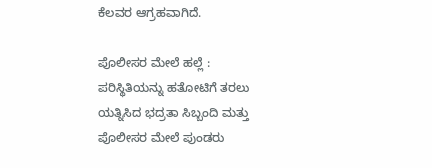ಕೆಲವರ ಆಗ್ರಹವಾಗಿದೆ.

ಪೊಲೀಸರ ಮೇಲೆ ಹಲ್ಲೆ :
ಪರಿಸ್ಥಿತಿಯನ್ನು ಹತೋಟಿಗೆ ತರಲು ಯತ್ನಿಸಿದ ಭದ್ರತಾ ಸಿಬ್ಬಂದಿ ಮತ್ತು ಪೊಲೀಸರ ಮೇಲೆ ಪುಂಡರು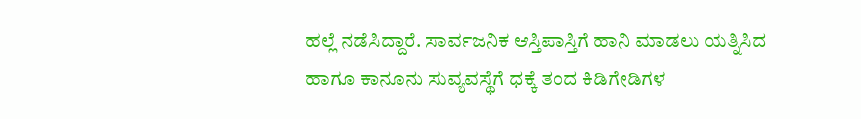ಹಲ್ಲೆ ನಡೆಸಿದ್ದಾರೆ. ಸಾರ್ವಜನಿಕ ಆಸ್ತಿಪಾಸ್ತಿಗೆ ಹಾನಿ ಮಾಡಲು ಯತ್ನಿಸಿದ ಹಾಗೂ ಕಾನೂನು ಸುವ್ಯವಸ್ಥೆಗೆ ಧಕ್ಕೆ ತಂದ ಕಿಡಿಗೇಡಿಗಳ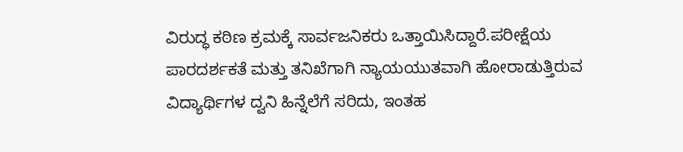ವಿರುದ್ಧ ಕಠಿಣ ಕ್ರಮಕ್ಕೆ ಸಾರ್ವಜನಿಕರು ಒತ್ತಾಯಿಸಿದ್ದಾರೆ.ಪರೀಕ್ಷೆಯ ಪಾರದರ್ಶಕತೆ ಮತ್ತು ತನಿಖೆಗಾಗಿ ನ್ಯಾಯಯುತವಾಗಿ ಹೋರಾಡುತ್ತಿರುವ ವಿದ್ಯಾರ್ಥಿಗಳ ದ್ವನಿ ಹಿನ್ನೆಲೆಗೆ ಸರಿದು, ಇಂತಹ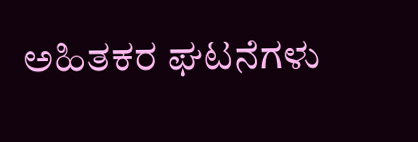ಅಹಿತಕರ ಘಟನೆಗಳು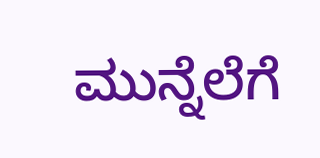ಮುನ್ನೆಲೆಗೆ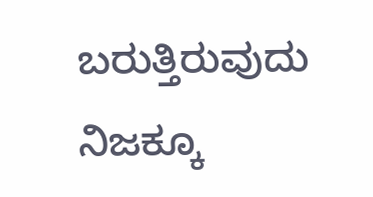ಬರುತ್ತಿರುವುದು ನಿಜಕ್ಕೂ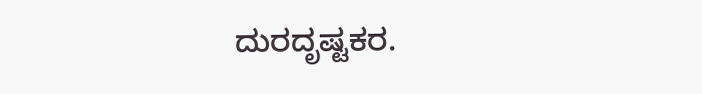ದುರದೃಷ್ಟಕರ.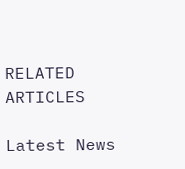RELATED ARTICLES

Latest News